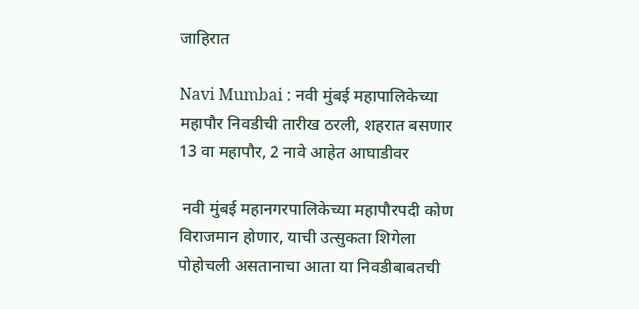जाहिरात

Navi Mumbai : नवी मुंबई महापालिकेच्या महापौर निवडीची तारीख ठरली, शहरात बसणार 13 वा महापौर, 2 नावे आहेत आघाडीवर

 नवी मुंबई महानगरपालिकेच्या महापौरपदी कोण विराजमान होणार, याची उत्सुकता शिगेला पोहोचली असतानाचा आता या निवडीबाबतची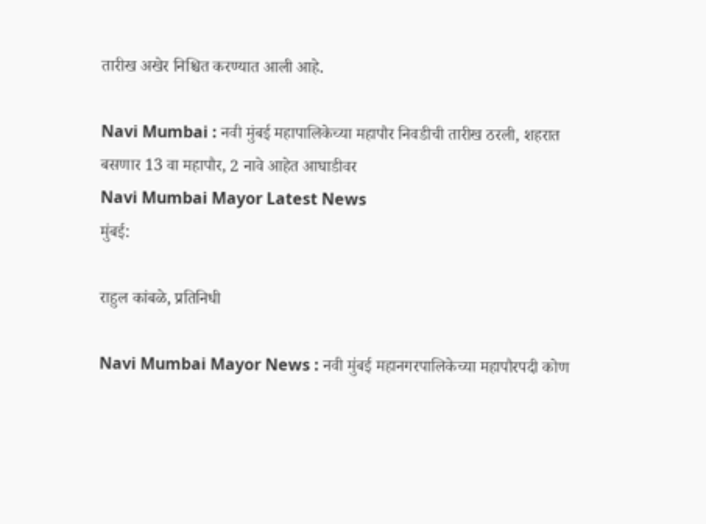तारीख अखेर निश्चित करण्यात आली आहे.

Navi Mumbai : नवी मुंबई महापालिकेच्या महापौर निवडीची तारीख ठरली, शहरात बसणार 13 वा महापौर, 2 नावे आहेत आघाडीवर
Navi Mumbai Mayor Latest News
मुंबई:

राहुल कांबळे, प्रतिनिधी

Navi Mumbai Mayor News : नवी मुंबई महानगरपालिकेच्या महापौरपदी कोण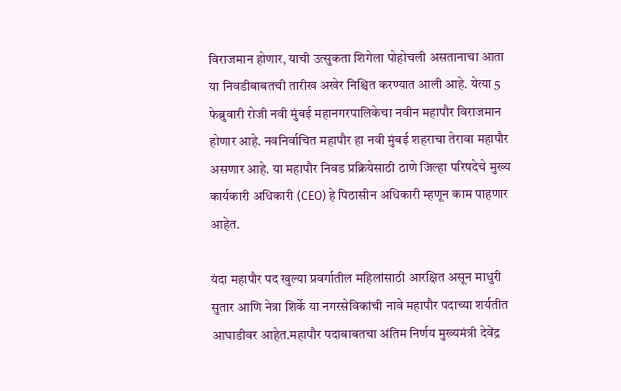विराजमान होणार, याची उत्सुकता शिगेला पोहोचली असतानाचा आता या निवडीबाबतची तारीख अखेर निश्चित करण्यात आली आहे. येत्या 5 फेब्रुवारी रोजी नवी मुंबई महानगरपालिकेचा नवीन महापौर विराजमान होणार आहे. नवनिर्वाचित महापौर हा नवी मुंबई शहराचा तेरावा महापौर असणार आहे. या महापौर निवड प्रक्रियेसाठी ठाणे जिल्हा परिषदेचे मुख्य कार्यकारी अधिकारी (CEO) हे पिठासीन अधिकारी म्हणून काम पाहणार आहेत.

यंदा महापौर पद खुल्या प्रवर्गातील महिलांसाठी आरक्षित असून माधुरी सुतार आणि नेत्रा शिर्के या नगरसेविकांची नावे महापौर पदाच्या शर्यतीत आघाडीवर आहेत.महापौर पदाबाबतचा अंतिम निर्णय मुख्यमंत्री देवेंद्र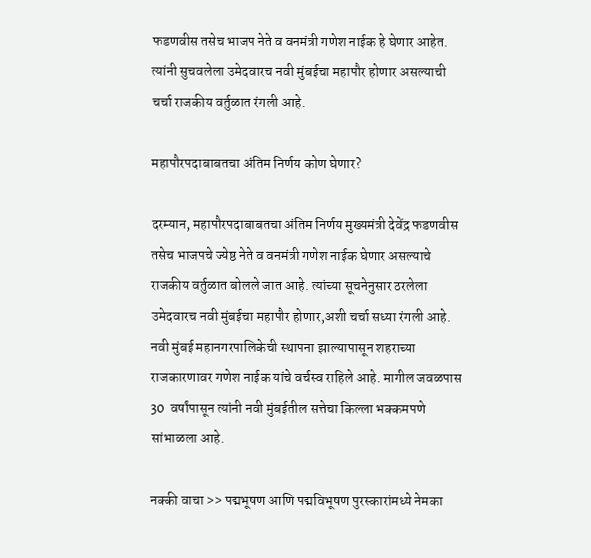फडणवीस तसेच भाजप नेते व वनमंत्री गणेश नाईक हे घेणार आहेत. त्यांनी सुचवलेला उमेदवारच नवी मुंबईचा महापौर होणार असल्याची चर्चा राजकीय वर्तुळात रंगली आहे.

महापौरपदाबाबतचा अंतिम निर्णय कोण घेणार?

दरम्यान, महापौरपदाबाबतचा अंतिम निर्णय मुख्यमंत्री देवेंद्र फडणवीस तसेच भाजपचे ज्येष्ठ नेते व वनमंत्री गणेश नाईक घेणार असल्याचे राजकीय वर्तुळात बोलले जात आहे. त्यांच्या सूचनेनुसार ठरलेला उमेदवारच नवी मुंबईचा महापौर होणार,अशी चर्चा सध्या रंगली आहे. नवी मुंबई महानगरपालिकेची स्थापना झाल्यापासून शहराच्या राजकारणावर गणेश नाईक यांचे वर्चस्व राहिले आहे. मागील जवळपास 30  वर्षांपासून त्यांनी नवी मुंबईतील सत्तेचा किल्ला भक्कमपणे सांभाळला आहे.

नक्की वाचा >> पद्मभूषण आणि पद्मविभूषण पुरस्कारांमध्ये नेमका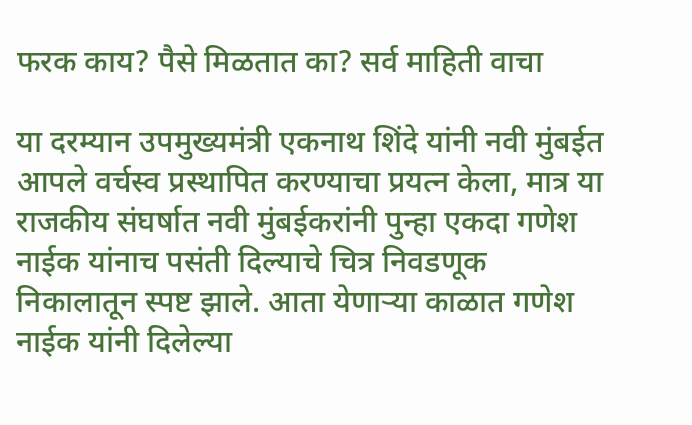फरक काय? पैसे मिळतात का? सर्व माहिती वाचा

या दरम्यान उपमुख्यमंत्री एकनाथ शिंदे यांनी नवी मुंबईत आपले वर्चस्व प्रस्थापित करण्याचा प्रयत्न केला, मात्र या राजकीय संघर्षात नवी मुंबईकरांनी पुन्हा एकदा गणेश नाईक यांनाच पसंती दिल्याचे चित्र निवडणूक निकालातून स्पष्ट झाले. आता येणाऱ्या काळात गणेश नाईक यांनी दिलेल्या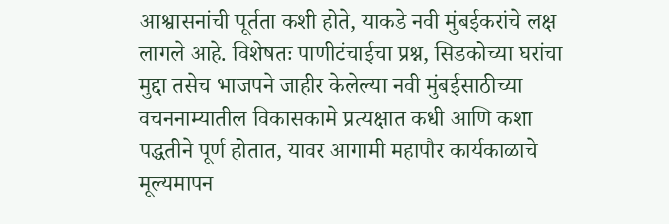आश्वासनांची पूर्तता कशी होते, याकडे नवी मुंबईकरांचे लक्ष लागले आहे. विशेषतः पाणीटंचाईचा प्रश्न, सिडकोच्या घरांचा मुद्दा तसेच भाजपने जाहीर केलेल्या नवी मुंबईसाठीच्या वचननाम्यातील विकासकामे प्रत्यक्षात कधी आणि कशा पद्धतीने पूर्ण होतात, यावर आगामी महापौर कार्यकाळाचे मूल्यमापन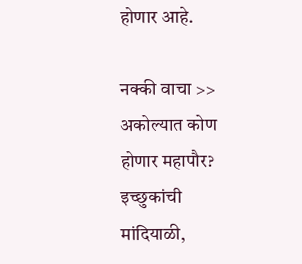होणार आहे.

नक्की वाचा >> अकोल्यात कोण होणार महापौर? इच्छुकांची मांदियाळी,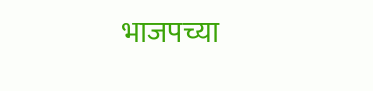भाजपच्या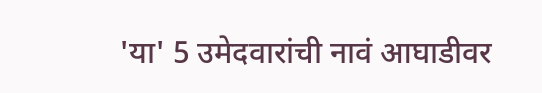'या' 5 उमेदवारांची नावं आघाडीवर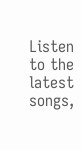Listen to the latest songs,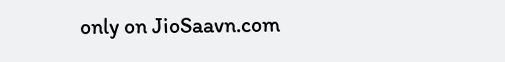only on JioSaavn.com